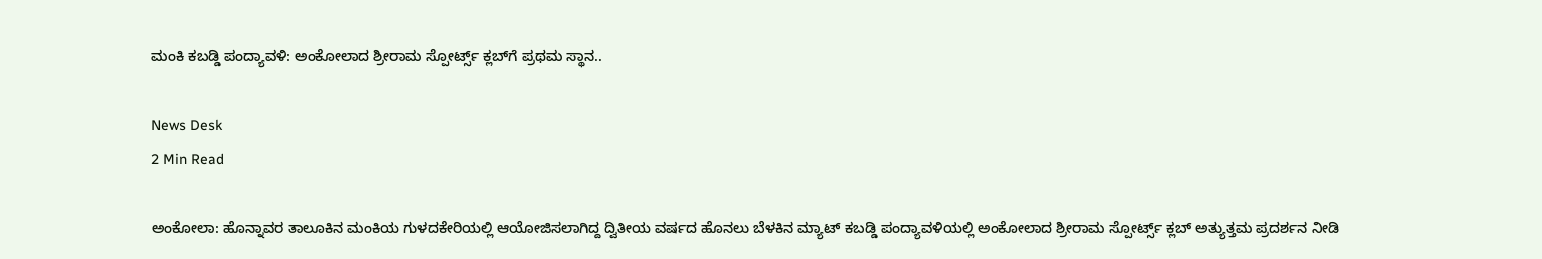ಮಂಕಿ ಕಬಡ್ಡಿ ಪಂದ್ಯಾವಳಿ: ಅಂಕೋಲಾದ ಶ್ರೀರಾಮ ಸ್ಪೋರ್ಟ್ಸ್ ಕ್ಲಬ್‌ಗೆ ಪ್ರಥಮ ಸ್ಥಾನ..

News Desk
2 Min Read

ಅಂಕೋಲಾ: ಹೊನ್ನಾವರ ತಾಲೂಕಿನ ಮಂಕಿಯ ಗುಳದಕೇರಿಯಲ್ಲಿ ಆಯೋಜಿಸಲಾಗಿದ್ದ ದ್ವಿತೀಯ ವರ್ಷದ ಹೊನಲು ಬೆಳಕಿನ ಮ್ಯಾಟ್ ಕಬಡ್ಡಿ ಪಂದ್ಯಾವಳಿಯಲ್ಲಿ ಅಂಕೋಲಾದ ಶ್ರೀರಾಮ ಸ್ಪೋರ್ಟ್ಸ್ ಕ್ಲಬ್‌ ಅತ್ಯುತ್ತಮ ಪ್ರದರ್ಶನ ನೀಡಿ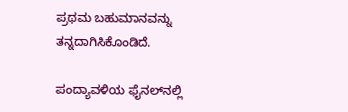ಪ್ರಥಮ ಬಹುಮಾನವನ್ನು ತನ್ನದಾಗಿಸಿಕೊಂಡಿದೆ.

ಪಂದ್ಯಾವಳಿಯ ಫೈನಲ್‌ನಲ್ಲಿ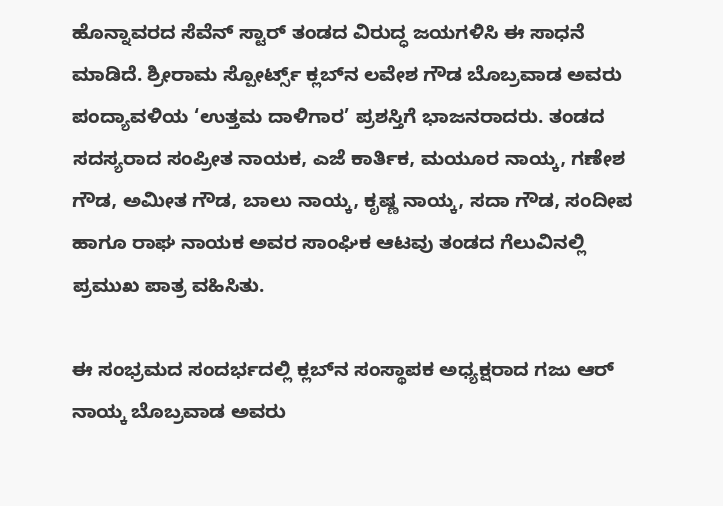ಹೊನ್ನಾವರದ ಸೆವೆನ್ ಸ್ಟಾರ್ ತಂಡದ ವಿರುದ್ಧ ಜಯಗಳಿಸಿ ಈ ಸಾಧನೆ ಮಾಡಿದೆ. ಶ್ರೀರಾಮ ಸ್ಪೋರ್ಟ್ಸ್ ಕ್ಲಬ್‌ನ ಲವೇಶ ಗೌಡ ಬೊಬ್ರವಾಡ ಅವರು ಪಂದ್ಯಾವಳಿಯ ‘ಉತ್ತಮ ದಾಳಿಗಾರ’ ಪ್ರಶಸ್ತಿಗೆ ಭಾಜನರಾದರು. ತಂಡದ ಸದಸ್ಯರಾದ ಸಂಪ್ರೀತ ನಾಯಕ, ಎಜೆ ಕಾರ್ತಿಕ, ಮಯೂರ ನಾಯ್ಕ, ಗಣೇಶ ಗೌಡ, ಅಮೀತ ಗೌಡ, ಬಾಲು ನಾಯ್ಕ, ಕೃಷ್ಣ ನಾಯ್ಕ, ಸದಾ ಗೌಡ, ಸಂದೀಪ ಹಾಗೂ ರಾಘ ನಾಯಕ ಅವರ ಸಾಂಘಿಕ ಆಟವು ತಂಡದ ಗೆಲುವಿನಲ್ಲಿ ಪ್ರಮುಖ ಪಾತ್ರ ವಹಿಸಿತು.

ಈ ಸಂಭ್ರಮದ ಸಂದರ್ಭದಲ್ಲಿ ಕ್ಲಬ್‌ನ ಸಂಸ್ಥಾಪಕ ಅಧ್ಯಕ್ಷರಾದ ಗಜು ಆರ್ ನಾಯ್ಕ ಬೊಬ್ರವಾಡ ಅವರು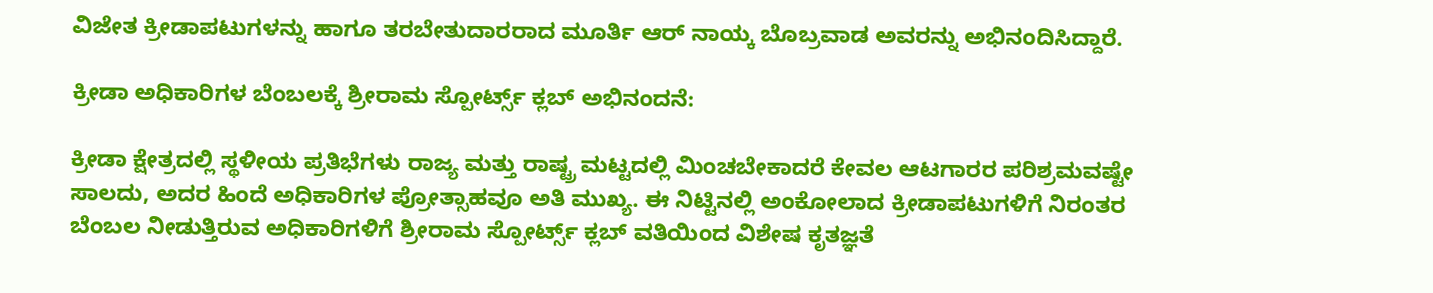ವಿಜೇತ ಕ್ರೀಡಾಪಟುಗಳನ್ನು ಹಾಗೂ ತರಬೇತುದಾರರಾದ ಮೂರ್ತಿ ಆರ್ ನಾಯ್ಕ ಬೊಬ್ರವಾಡ ಅವರನ್ನು ಅಭಿನಂದಿಸಿದ್ದಾರೆ.

ಕ್ರೀಡಾ ಅಧಿಕಾರಿಗಳ ಬೆಂಬಲಕ್ಕೆ ಶ್ರೀರಾಮ ಸ್ಪೋರ್ಟ್ಸ್ ಕ್ಲಬ್ ಅಭಿನಂದನೆ:

ಕ್ರೀಡಾ ಕ್ಷೇತ್ರದಲ್ಲಿ ಸ್ಥಳೀಯ ಪ್ರತಿಭೆಗಳು ರಾಜ್ಯ ಮತ್ತು ರಾಷ್ಟ್ರ ಮಟ್ಟದಲ್ಲಿ ಮಿಂಚಬೇಕಾದರೆ ಕೇವಲ ಆಟಗಾರರ ಪರಿಶ್ರಮವಷ್ಟೇ ಸಾಲದು, ಅದರ ಹಿಂದೆ ಅಧಿಕಾರಿಗಳ ಪ್ರೋತ್ಸಾಹವೂ ಅತಿ ಮುಖ್ಯ. ಈ ನಿಟ್ಟಿನಲ್ಲಿ ಅಂಕೋಲಾದ ಕ್ರೀಡಾಪಟುಗಳಿಗೆ ನಿರಂತರ ಬೆಂಬಲ ನೀಡುತ್ತಿರುವ ಅಧಿಕಾರಿಗಳಿಗೆ ಶ್ರೀರಾಮ ಸ್ಪೋರ್ಟ್ಸ್ ಕ್ಲಬ್ ವತಿಯಿಂದ ವಿಶೇಷ ಕೃತಜ್ಞತೆ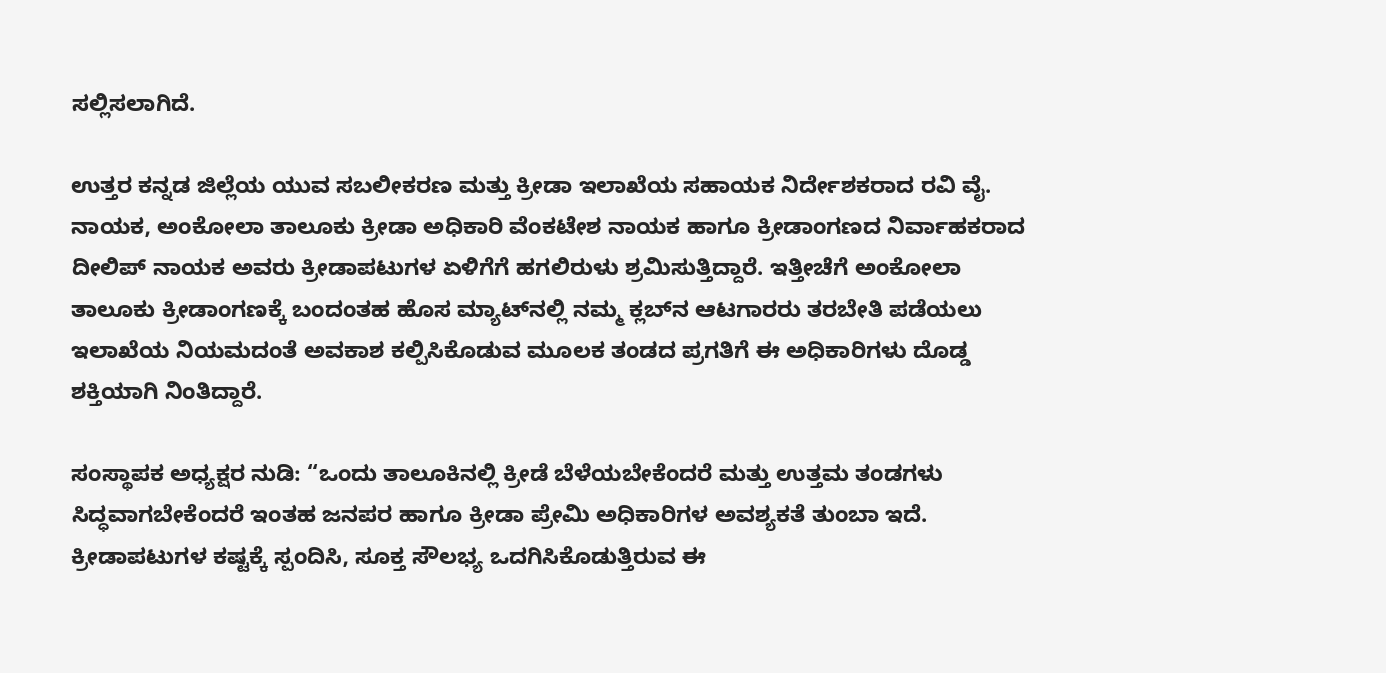ಸಲ್ಲಿಸಲಾಗಿದೆ.

ಉತ್ತರ ಕನ್ನಡ ಜಿಲ್ಲೆಯ ಯುವ ಸಬಲೀಕರಣ ಮತ್ತು ಕ್ರೀಡಾ ಇಲಾಖೆಯ ಸಹಾಯಕ ನಿರ್ದೇಶಕರಾದ ರವಿ ವೈ. ನಾಯಕ, ಅಂಕೋಲಾ ತಾಲೂಕು ಕ್ರೀಡಾ ಅಧಿಕಾರಿ ವೆಂಕಟೇಶ ನಾಯಕ ಹಾಗೂ ಕ್ರೀಡಾಂಗಣದ ನಿರ್ವಾಹಕರಾದ ದೀಲಿಪ್ ನಾಯಕ ಅವರು ಕ್ರೀಡಾಪಟುಗಳ ಏಳಿಗೆಗೆ ಹಗಲಿರುಳು ಶ್ರಮಿಸುತ್ತಿದ್ದಾರೆ. ಇತ್ತೀಚೆಗೆ ಅಂಕೋಲಾ ತಾಲೂಕು ಕ್ರೀಡಾಂಗಣಕ್ಕೆ ಬಂದಂತಹ ಹೊಸ ಮ್ಯಾಟ್‌ನಲ್ಲಿ ನಮ್ಮ ಕ್ಲಬ್‌ನ ಆಟಗಾರರು ತರಬೇತಿ ಪಡೆಯಲು ಇಲಾಖೆಯ ನಿಯಮದಂತೆ ಅವಕಾಶ ಕಲ್ಪಿಸಿಕೊಡುವ ಮೂಲಕ ತಂಡದ ಪ್ರಗತಿಗೆ ಈ ಅಧಿಕಾರಿಗಳು ದೊಡ್ಡ ಶಕ್ತಿಯಾಗಿ ನಿಂತಿದ್ದಾರೆ.

ಸಂಸ್ಥಾಪಕ ಅಧ್ಯಕ್ಷರ ನುಡಿ: “ಒಂದು ತಾಲೂಕಿನಲ್ಲಿ ಕ್ರೀಡೆ ಬೆಳೆಯಬೇಕೆಂದರೆ ಮತ್ತು ಉತ್ತಮ ತಂಡಗಳು ಸಿದ್ಧವಾಗಬೇಕೆಂದರೆ ಇಂತಹ ಜನಪರ ಹಾಗೂ ಕ್ರೀಡಾ ಪ್ರೇಮಿ ಅಧಿಕಾರಿಗಳ ಅವಶ್ಯಕತೆ ತುಂಬಾ ಇದೆ. ಕ್ರೀಡಾಪಟುಗಳ ಕಷ್ಟಕ್ಕೆ ಸ್ಪಂದಿಸಿ, ಸೂಕ್ತ ಸೌಲಭ್ಯ ಒದಗಿಸಿಕೊಡುತ್ತಿರುವ ಈ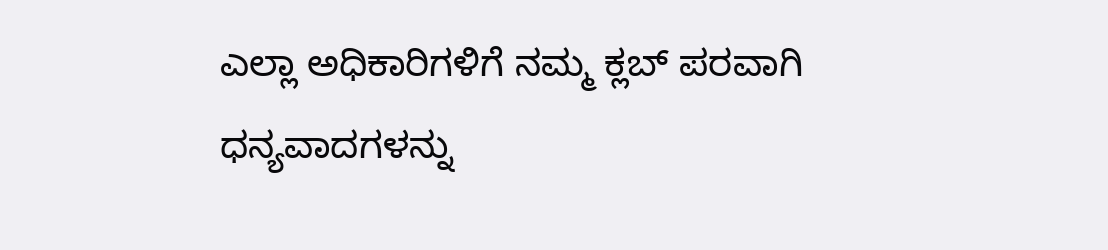ಎಲ್ಲಾ ಅಧಿಕಾರಿಗಳಿಗೆ ನಮ್ಮ ಕ್ಲಬ್ ಪರವಾಗಿ ಧನ್ಯವಾದಗಳನ್ನು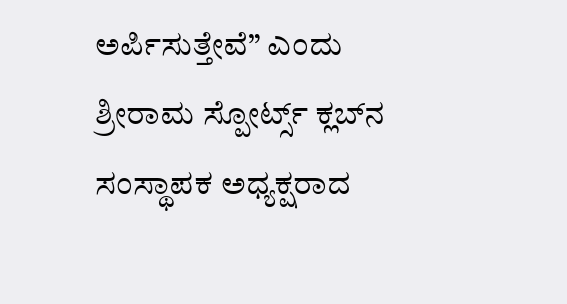ಅರ್ಪಿಸುತ್ತೇವೆ” ಎಂದು ಶ್ರೀರಾಮ ಸ್ಪೋರ್ಟ್ಸ್ ಕ್ಲಬ್‌ನ ಸಂಸ್ಥಾಪಕ ಅಧ್ಯಕ್ಷರಾದ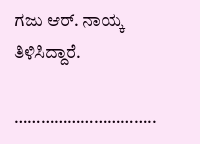ಗಜು ಆರ್. ನಾಯ್ಕ ತಿಳಿಸಿದ್ದಾರೆ.

…………………………..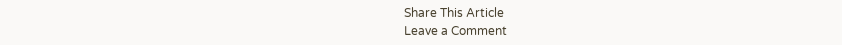Share This Article
Leave a Comment